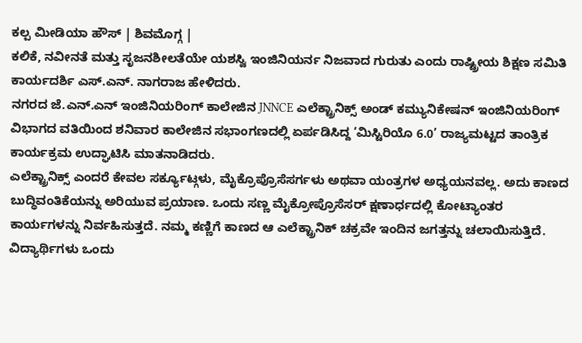ಕಲ್ಪ ಮೀಡಿಯಾ ಹೌಸ್ | ಶಿವಮೊಗ್ಗ |
ಕಲಿಕೆ, ನವೀನತೆ ಮತ್ತು ಸೃಜನಶೀಲತೆಯೇ ಯಶಸ್ವಿ ಇಂಜಿನಿಯರ್ನ ನಿಜವಾದ ಗುರುತು ಎಂದು ರಾಷ್ಟ್ರೀಯ ಶಿಕ್ಷಣ ಸಮಿತಿ ಕಾರ್ಯದರ್ಶಿ ಎಸ್.ಎನ್. ನಾಗರಾಜ ಹೇಳಿದರು.
ನಗರದ ಜೆ.ಎನ್.ಎನ್ ಇಂಜಿನಿಯರಿಂಗ್ ಕಾಲೇಜಿನ JNNCE ಎಲೆಕ್ಟ್ರಾನಿಕ್ಸ್ ಅಂಡ್ ಕಮ್ಯುನಿಕೇಷನ್ ಇಂಜಿನಿಯರಿಂಗ್ ವಿಭಾಗದ ವತಿಯಿಂದ ಶನಿವಾರ ಕಾಲೇಜಿನ ಸಭಾಂಗಣದಲ್ಲಿ ಏರ್ಪಡಿಸಿದ್ದ ‘ಮಿಸ್ಟಿರಿಯೊ 6.0’ ರಾಜ್ಯಮಟ್ಟದ ತಾಂತ್ರಿಕ ಕಾರ್ಯಕ್ರಮ ಉದ್ಘಾಟಿಸಿ ಮಾತನಾಡಿದರು.
ಎಲೆಕ್ಟ್ರಾನಿಕ್ಸ್ ಎಂದರೆ ಕೇವಲ ಸರ್ಕ್ಯೂಟ್ಗಳು, ಮೈಕ್ರೊಪ್ರೊಸೆಸರ್ಗಳು ಅಥವಾ ಯಂತ್ರಗಳ ಅಧ್ಯಯನವಲ್ಲ. ಅದು ಕಾಣದ ಬುದ್ಧಿವಂತಿಕೆಯನ್ನು ಅರಿಯುವ ಪ್ರಯಾಣ. ಒಂದು ಸಣ್ಣ ಮೈಕ್ರೋಪ್ರೊಸೆಸರ್ ಕ್ಷಣಾರ್ಧದಲ್ಲಿ ಕೋಟ್ಯಾಂತರ ಕಾರ್ಯಗಳನ್ನು ನಿರ್ವಹಿಸುತ್ತದೆ. ನಮ್ಮ ಕಣ್ಣಿಗೆ ಕಾಣದ ಆ ಎಲೆಕ್ಟ್ರಾನಿಕ್ ಚಕ್ರವೇ ಇಂದಿನ ಜಗತ್ತನ್ನು ಚಲಾಯಿಸುತ್ತಿದೆ. ವಿದ್ಯಾರ್ಥಿಗಳು ಒಂದು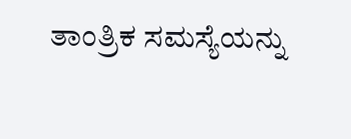ತಾಂತ್ರಿಕ ಸಮಸ್ಯೆಯನ್ನು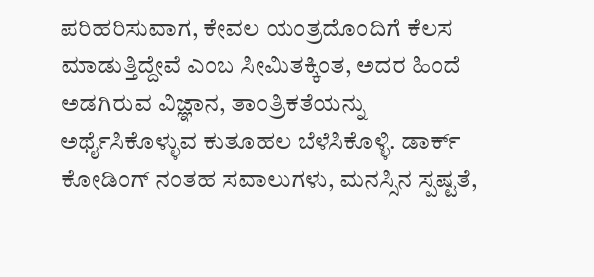ಪರಿಹರಿಸುವಾಗ, ಕೇವಲ ಯಂತ್ರದೊಂದಿಗೆ ಕೆಲಸ ಮಾಡುತ್ತಿದ್ದೇವೆ ಎಂಬ ಸೀಮಿತಕ್ಕಿಂತ, ಅದರ ಹಿಂದೆ ಅಡಗಿರುವ ವಿಜ್ಞಾನ, ತಾಂತ್ರಿಕತೆಯನ್ನು ಅರ್ಥೈಸಿಕೊಳ್ಳುವ ಕುತೂಹಲ ಬೆಳೆಸಿಕೊಳ್ಳಿ. ಡಾರ್ಕ್ ಕೋಡಿಂಗ್ ನಂತಹ ಸವಾಲುಗಳು, ಮನಸ್ಸಿನ ಸ್ಪಷ್ಟತೆ,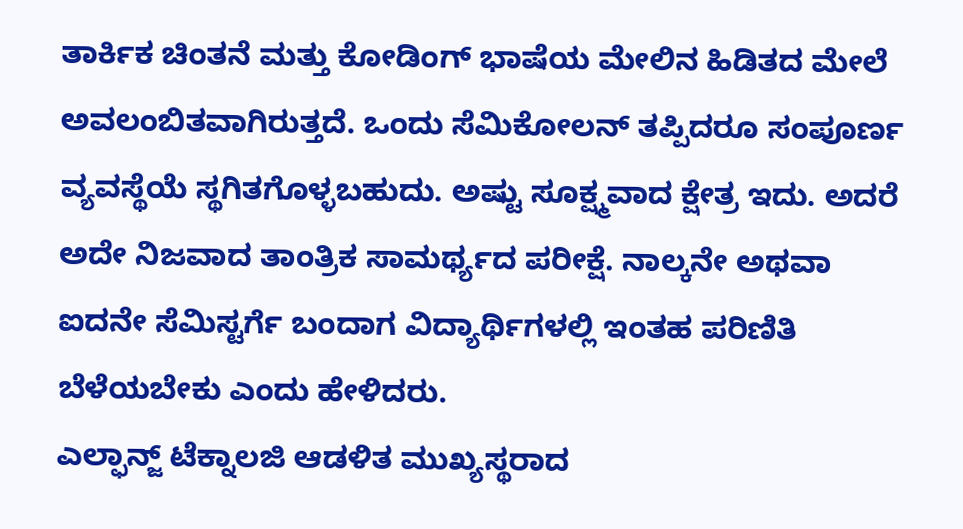ತಾರ್ಕಿಕ ಚಿಂತನೆ ಮತ್ತು ಕೋಡಿಂಗ್ ಭಾಷೆಯ ಮೇಲಿನ ಹಿಡಿತದ ಮೇಲೆ ಅವಲಂಬಿತವಾಗಿರುತ್ತದೆ. ಒಂದು ಸೆಮಿಕೋಲನ್ ತಪ್ಪಿದರೂ ಸಂಪೂರ್ಣ ವ್ಯವಸ್ಥೆಯೆ ಸ್ಥಗಿತಗೊಳ್ಳಬಹುದು. ಅಷ್ಟು ಸೂಕ್ಷ್ಮವಾದ ಕ್ಷೇತ್ರ ಇದು. ಅದರೆ ಅದೇ ನಿಜವಾದ ತಾಂತ್ರಿಕ ಸಾಮರ್ಥ್ಯದ ಪರೀಕ್ಷೆ. ನಾಲ್ಕನೇ ಅಥವಾ ಐದನೇ ಸೆಮಿಸ್ಟರ್ಗೆ ಬಂದಾಗ ವಿದ್ಯಾರ್ಥಿಗಳಲ್ಲಿ ಇಂತಹ ಪರಿಣಿತಿ ಬೆಳೆಯಬೇಕು ಎಂದು ಹೇಳಿದರು.
ಎಲ್ಫಾನ್ಜ್ ಟೆಕ್ನಾಲಜಿ ಆಡಳಿತ ಮುಖ್ಯಸ್ಥರಾದ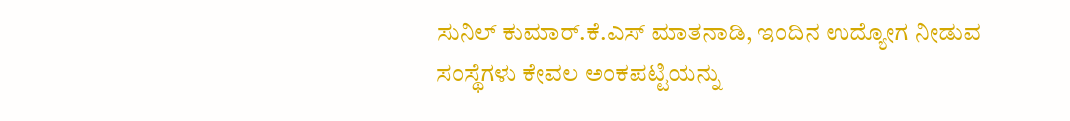ಸುನಿಲ್ ಕುಮಾರ್.ಕೆ.ಎಸ್ ಮಾತನಾಡಿ, ಇಂದಿನ ಉದ್ಯೋಗ ನೀಡುವ ಸಂಸ್ಥೆಗಳು ಕೇವಲ ಅಂಕಪಟ್ಟಿಯನ್ನು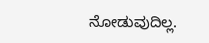ನೋಡುವುದಿಲ್ಲ.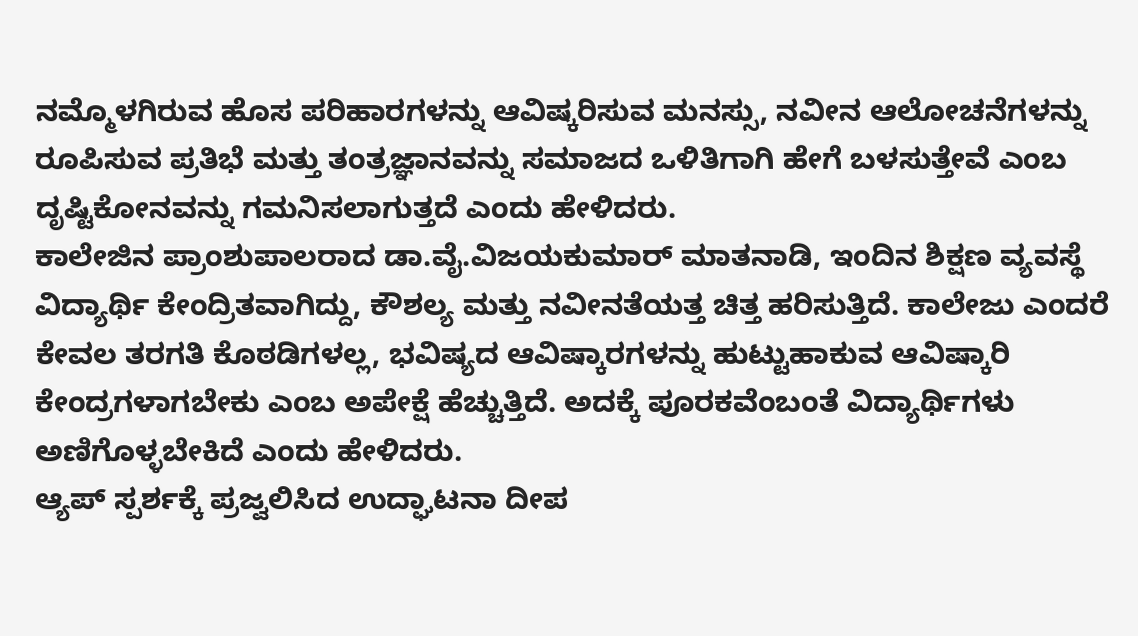ನಮ್ಮೊಳಗಿರುವ ಹೊಸ ಪರಿಹಾರಗಳನ್ನು ಆವಿಷ್ಕರಿಸುವ ಮನಸ್ಸು, ನವೀನ ಆಲೋಚನೆಗಳನ್ನು ರೂಪಿಸುವ ಪ್ರತಿಭೆ ಮತ್ತು ತಂತ್ರಜ್ಞಾನವನ್ನು ಸಮಾಜದ ಒಳಿತಿಗಾಗಿ ಹೇಗೆ ಬಳಸುತ್ತೇವೆ ಎಂಬ ದೃಷ್ಟಿಕೋನವನ್ನು ಗಮನಿಸಲಾಗುತ್ತದೆ ಎಂದು ಹೇಳಿದರು.
ಕಾಲೇಜಿನ ಪ್ರಾಂಶುಪಾಲರಾದ ಡಾ.ವೈ.ವಿಜಯಕುಮಾರ್ ಮಾತನಾಡಿ, ಇಂದಿನ ಶಿಕ್ಷಣ ವ್ಯವಸ್ಥೆ ವಿದ್ಯಾರ್ಥಿ ಕೇಂದ್ರಿತವಾಗಿದ್ದು, ಕೌಶಲ್ಯ ಮತ್ತು ನವೀನತೆಯತ್ತ ಚಿತ್ತ ಹರಿಸುತ್ತಿದೆ. ಕಾಲೇಜು ಎಂದರೆ ಕೇವಲ ತರಗತಿ ಕೊಠಡಿಗಳಲ್ಲ, ಭವಿಷ್ಯದ ಆವಿಷ್ಕಾರಗಳನ್ನು ಹುಟ್ಟುಹಾಕುವ ಆವಿಷ್ಕಾರಿ ಕೇಂದ್ರಗಳಾಗಬೇಕು ಎಂಬ ಅಪೇಕ್ಷೆ ಹೆಚ್ಚುತ್ತಿದೆ. ಅದಕ್ಕೆ ಪೂರಕವೆಂಬಂತೆ ವಿದ್ಯಾರ್ಥಿಗಳು ಅಣಿಗೊಳ್ಳಬೇಕಿದೆ ಎಂದು ಹೇಳಿದರು.
ಆ್ಯಪ್ ಸ್ಪರ್ಶಕ್ಕೆ ಪ್ರಜ್ವಲಿಸಿದ ಉದ್ಘಾಟನಾ ದೀಪ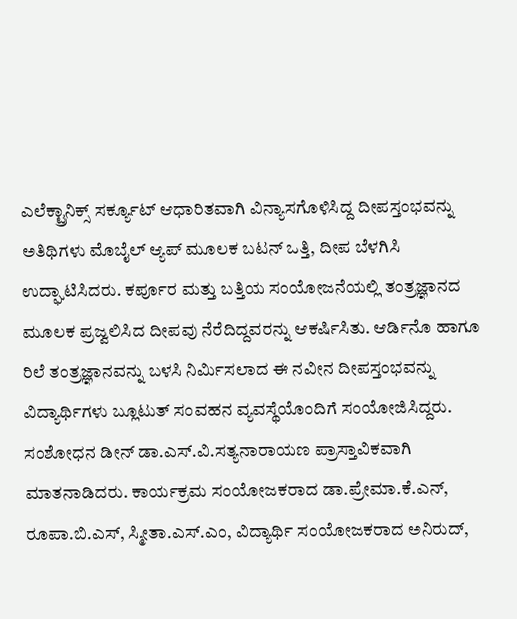ಎಲೆಕ್ಟ್ರಾನಿಕ್ಸ್ ಸರ್ಕ್ಯೂಟ್ ಆಧಾರಿತವಾಗಿ ವಿನ್ಯಾಸಗೊಳಿಸಿದ್ದ ದೀಪಸ್ತಂಭವನ್ನು ಅತಿಥಿಗಳು ಮೊಬೈಲ್ ಆ್ಯಪ್ ಮೂಲಕ ಬಟನ್ ಒತ್ತಿ, ದೀಪ ಬೆಳಗಿಸಿ ಉದ್ಘಾಟಿಸಿದರು. ಕರ್ಪೂರ ಮತ್ತು ಬತ್ತಿಯ ಸಂಯೋಜನೆಯಲ್ಲಿ ತಂತ್ರಜ್ಞಾನದ ಮೂಲಕ ಪ್ರಜ್ವಲಿಸಿದ ದೀಪವು ನೆರೆದಿದ್ದವರನ್ನು ಆಕರ್ಷಿಸಿತು. ಆರ್ಡಿನೊ ಹಾಗೂ ರಿಲೆ ತಂತ್ರಜ್ಞಾನವನ್ನು ಬಳಸಿ ನಿರ್ಮಿಸಲಾದ ಈ ನವೀನ ದೀಪಸ್ತಂಭವನ್ನು ವಿದ್ಯಾರ್ಥಿಗಳು ಬ್ಲೂಟುತ್ ಸಂವಹನ ವ್ಯವಸ್ಥೆಯೊಂದಿಗೆ ಸಂಯೋಜಿಸಿದ್ದರು.
ಸಂಶೋಧನ ಡೀನ್ ಡಾ.ಎಸ್.ವಿ.ಸತ್ಯನಾರಾಯಣ ಪ್ರಾಸ್ತಾವಿಕವಾಗಿ ಮಾತನಾಡಿದರು. ಕಾರ್ಯಕ್ರಮ ಸಂಯೋಜಕರಾದ ಡಾ.ಪ್ರೇಮಾ.ಕೆ.ಎನ್, ರೂಪಾ.ಬಿ.ಎಸ್, ಸ್ಮೀತಾ.ಎಸ್.ಎಂ, ವಿದ್ಯಾರ್ಥಿ ಸಂಯೋಜಕರಾದ ಅನಿರುದ್,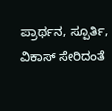ಪ್ರಾರ್ಥನ, ಸ್ಪೂರ್ತಿ, ವಿಕಾಸ್ ಸೇರಿದಂತೆ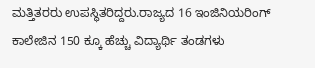ಮತ್ತಿತರರು ಉಪಸ್ಥಿತರಿದ್ದರು.ರಾಜ್ಯದ 16 ಇಂಜಿನಿಯರಿಂಗ್ ಕಾಲೇಜಿನ 150 ಕ್ಕೂ ಹೆಚ್ಚು ವಿದ್ಯಾರ್ಥಿ ತಂಡಗಳು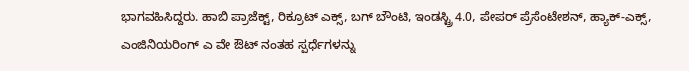ಭಾಗವಹಿಸಿದ್ದರು. ಹಾಬಿ ಪ್ರಾಜೆಕ್ಟ್, ರಿಕ್ರೂಟ್ ಎಕ್ಸ್, ಬಗ್ ಬೌಂಟಿ, ಇಂಡಸ್ಟ್ರಿ 4.0, ಪೇಪರ್ ಪ್ರೆಸೆಂಟೇಶನ್, ಹ್ಯಾಕ್-ಎಕ್ಸ್, ಎಂಜಿನಿಯರಿಂಗ್ ಎ ವೇ ಔಟ್ ನಂತಹ ಸ್ಪರ್ಧೆಗಳನ್ನು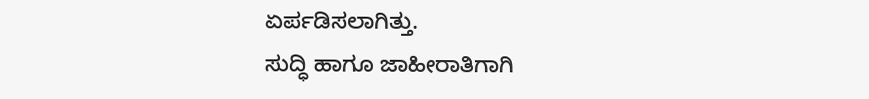ಏರ್ಪಡಿಸಲಾಗಿತ್ತು.
ಸುದ್ಧಿ ಹಾಗೂ ಜಾಹೀರಾತಿಗಾಗಿ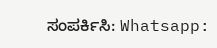ಸಂಪರ್ಕಿಸಿ: Whatsapp: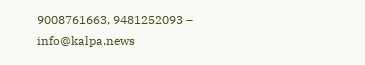9008761663, 9481252093 – info@kalpa.news